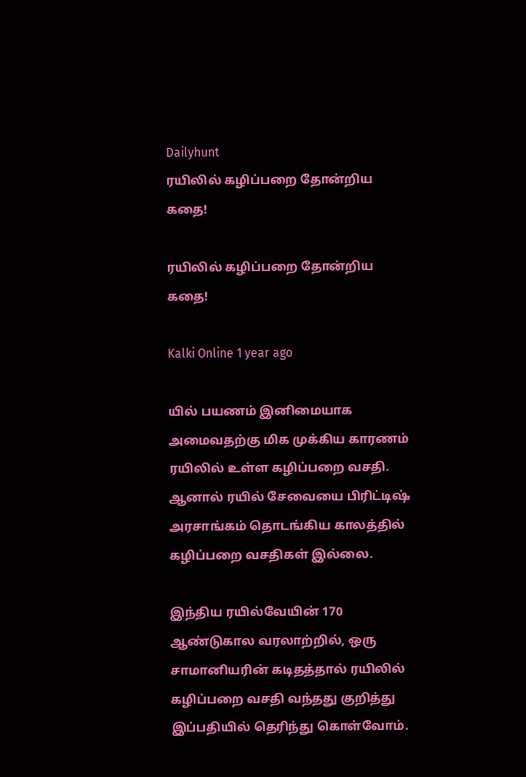Dailyhunt
ரயிலில் கழிப்பறை தோன்றிய கதை!

ரயிலில் கழிப்பறை தோன்றிய கதை!

Kalki Online 1 year ago

யில் பயணம் இனிமையாக அமைவதற்கு மிக முக்கிய காரணம் ரயிலில் உள்ள கழிப்பறை வசதி. ஆனால் ரயில் சேவையை பிரிட்டிஷ் அரசாங்கம் தொடங்கிய காலத்தில் கழிப்பறை வசதிகள் இல்லை.

இந்திய ரயில்வேயின் 170 ஆண்டுகால வரலாற்றில், ஒரு சாமானியரின் கடிதத்தால் ரயிலில் கழிப்பறை வசதி வந்தது குறித்து இப்பதியில் தெரிந்து கொள்வோம்.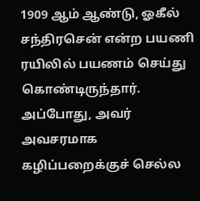1909 ஆம் ஆண்டு, ஓகீல் சந்திரசென் என்ற பயணி ரயிலில் பயணம் செய்து கொண்டிருந்தார். அப்போது, அவர் அவசரமாக கழிப்பறைக்குச் செல்ல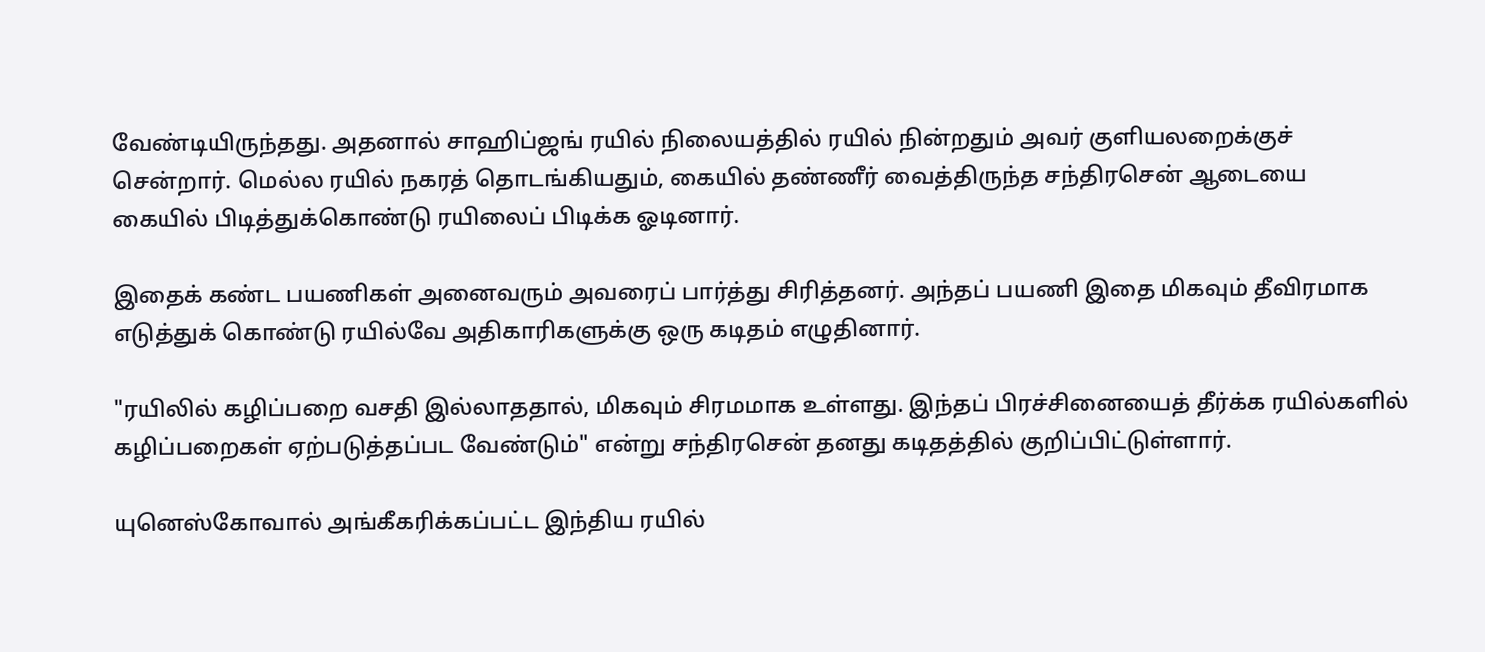வேண்டியிருந்தது. அதனால் சாஹிப்ஜங் ரயில் நிலையத்தில் ரயில் நின்றதும் அவர் குளியலறைக்குச் சென்றார். மெல்ல ரயில் நகரத் தொடங்கியதும், கையில் தண்ணீர் வைத்திருந்த சந்திரசென் ஆடையை கையில் பிடித்துக்கொண்டு ரயிலைப் பிடிக்க ஓடினார்.

இதைக் கண்ட பயணிகள் அனைவரும் அவரைப் பார்த்து சிரித்தனர். அந்தப் பயணி இதை மிகவும் தீவிரமாக எடுத்துக் கொண்டு ரயில்வே அதிகாரிகளுக்கு ஒரு கடிதம் எழுதினார்.

"ரயிலில் கழிப்பறை வசதி இல்லாததால், மிகவும் சிரமமாக உள்ளது. இந்தப் பிரச்சினையைத் தீர்க்க ரயில்களில் கழிப்பறைகள் ஏற்படுத்தப்பட வேண்டும்" என்று சந்திரசென் தனது கடிதத்தில் குறிப்பிட்டுள்ளார்.

யுனெஸ்கோவால் அங்கீகரிக்கப்பட்ட இந்திய ரயில்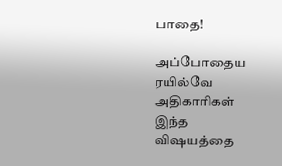பாதை!

அப்போதைய ரயில்வே அதிகாரிகள் இந்த விஷயத்தை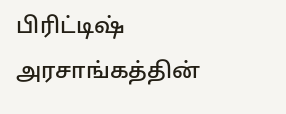பிரிட்டிஷ் அரசாங்கத்தின்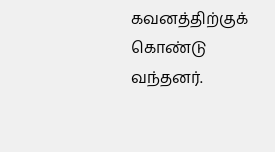கவனத்திற்குக் கொண்டு வந்தனர்.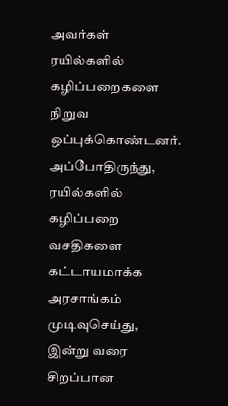அவர்கள் ரயில்களில் கழிப்பறைகளை நிறுவ ஒப்புக்கொண்டனர். அப்போதிருந்து, ரயில்களில் கழிப்பறை வசதிகளை கட்டாயமாக்க அரசாங்கம் முடிவுசெய்து, இன்று வரை சிறப்பான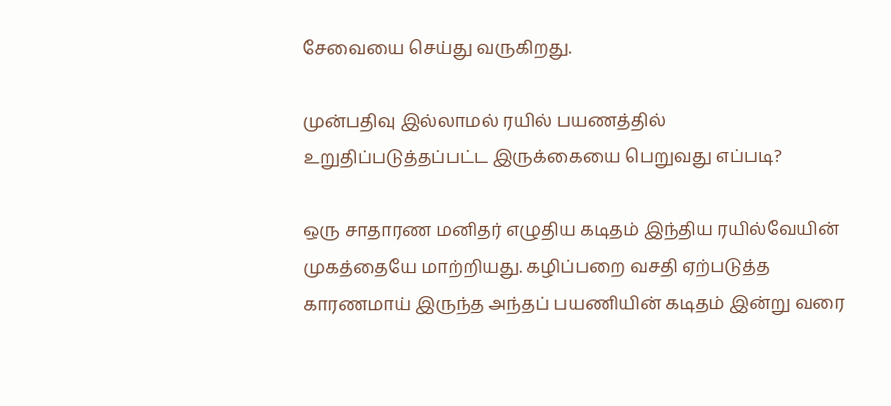சேவையை செய்து வருகிறது.

முன்பதிவு இல்லாமல் ரயில் பயணத்தில் உறுதிப்படுத்தப்பட்ட இருக்கையை பெறுவது எப்படி?

ஒரு சாதாரண மனிதர் எழுதிய கடிதம் இந்திய ரயில்வேயின் முகத்தையே மாற்றியது. கழிப்பறை வசதி ஏற்படுத்த காரணமாய் இருந்த அந்தப் பயணியின் கடிதம் இன்று வரை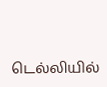டெல்லியில்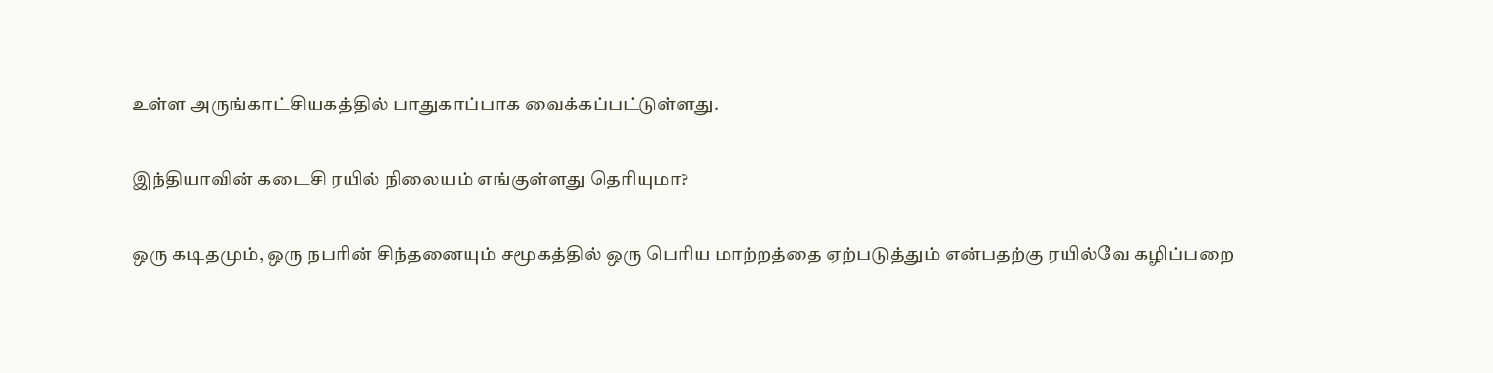உள்ள அருங்காட்சியகத்தில் பாதுகாப்பாக வைக்கப்பட்டுள்ளது.

இந்தியாவின் கடைசி ரயில் நிலையம் எங்குள்ளது தெரியுமா?

ஒரு கடிதமும், ஒரு நபரின் சிந்தனையும் சமூகத்தில் ஒரு பெரிய மாற்றத்தை ஏற்படுத்தும் என்பதற்கு ரயில்வே கழிப்பறை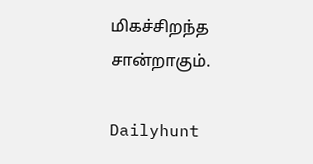மிகச்சிறந்த சான்றாகும்.

Dailyhunt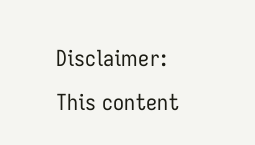Disclaimer: This content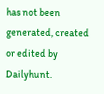has not been generated, created or edited by Dailyhunt.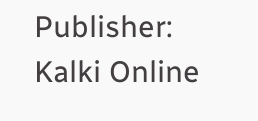Publisher: Kalki Online